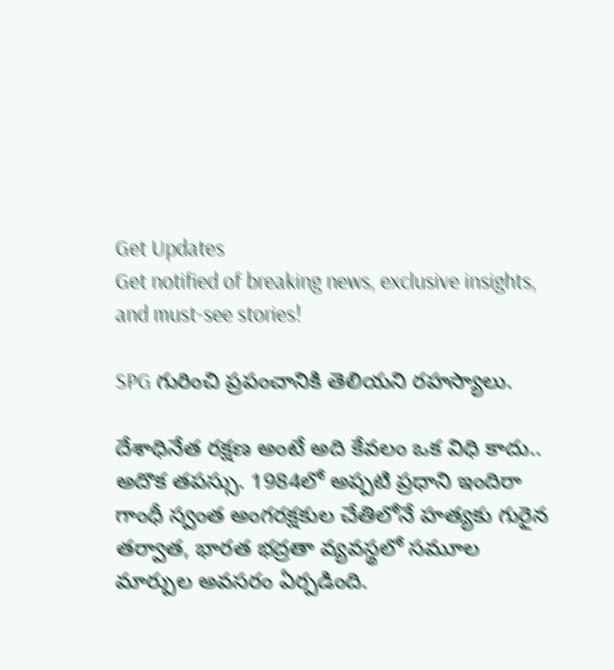Get Updates
Get notified of breaking news, exclusive insights, and must-see stories!

SPG గురించి ప్రపంచానికి తెలియని రహస్యాలు.

దేశాధినేత రక్షణ అంటే అది కేవలం ఒక విధి కాదు.. అదొక తపస్సు. 1984లో అప్పటి ప్రధాని ఇందిరా గాంధీ స్వంత అంగరక్షకుల చేతిలోనే హత్యకు గురైన తర్వాత, భారత భద్రతా వ్యవస్థలో సమూల మార్పుల అవసరం ఏర్పడింది.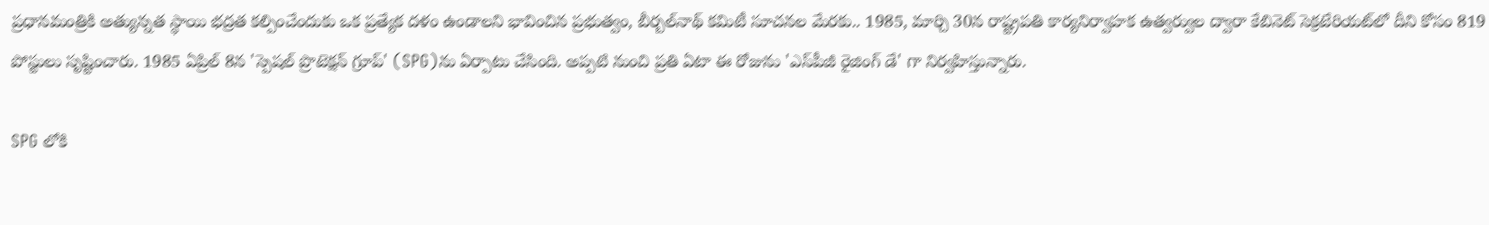ప్రధానమంత్రికి అత్యున్నత స్థాయి భద్రత కల్పించేందుకు ఒక ప్రత్యేక దళం ఉండాలని భావించిన ప్రభుత్వం, బీర్బల్‌నాథ్ కమిటీ సూచనల మేరకు.. 1985, మార్చి 30న రాష్ట్రపతి కార్యనిర్వాహక ఉత్వర్వుల ద్వారా కేబినెట్‌ సెక్రటేరియట్‌లో దీని కోసం 819 పోస్టులు సృష్టించారు. 1985 ఏప్రిల్ 8న 'స్పెషల్‌ ప్రొటెక్షన్‌ గ్రూప్' (SPG)ను ఏర్పాటు చేసింది. అప్పటి నుంచి ప్రతి ఏటా ఈ రోజును 'ఎస్‌పీజీ రైజింగ్‌ డే' గా నిర్వహిస్తున్నారు.

SPG లోకి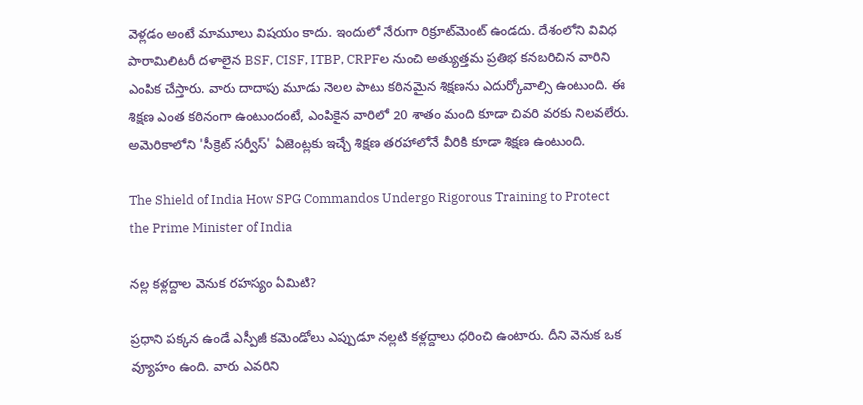వెళ్లడం అంటే మామూలు విషయం కాదు. ఇందులో నేరుగా రిక్రూట్‌మెంట్ ఉండదు. దేశంలోని వివిధ పారామిలిటరీ దళాలైన BSF, CISF, ITBP, CRPFల నుంచి అత్యుత్తమ ప్రతిభ కనబరిచిన వారిని ఎంపిక చేస్తారు. వారు దాదాపు మూడు నెలల పాటు కఠినమైన శిక్షణను ఎదుర్కోవాల్సి ఉంటుంది. ఈ శిక్షణ ఎంత కఠినంగా ఉంటుందంటే, ఎంపికైన వారిలో 20 శాతం మంది కూడా చివరి వరకు నిలవలేరు. అమెరికాలోని 'సీక్రెట్ సర్వీస్' ఏజెంట్లకు ఇచ్చే శిక్షణ తరహాలోనే వీరికి కూడా శిక్షణ ఉంటుంది.

The Shield of India How SPG Commandos Undergo Rigorous Training to Protect the Prime Minister of India

నల్ల కళ్లద్దాల వెనుక రహస్యం ఏమిటి?

ప్రధాని పక్కన ఉండే ఎస్పీజీ కమెండోలు ఎప్పుడూ నల్లటి కళ్లద్దాలు ధరించి ఉంటారు. దీని వెనుక ఒక వ్యూహం ఉంది. వారు ఎవరిని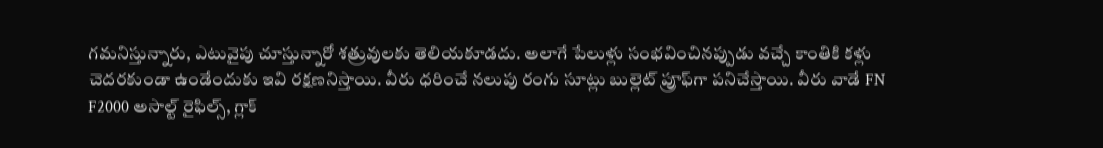గమనిస్తున్నారు, ఎటువైపు చూస్తున్నారో శత్రువులకు తెలియకూడదు. అలాగే పేలుళ్లు సంభవించినప్పుడు వచ్చే కాంతికి కళ్లు చెదరకుండా ఉండేందుకు ఇవి రక్షణనిస్తాయి. వీరు ధరించే నలుపు రంగు సూట్లు బుల్లెట్ ప్రూఫ్‌గా పనిచేస్తాయి. వీరు వాడే FN F2000 అసాల్ట్ రైఫిల్స్, గ్లాక్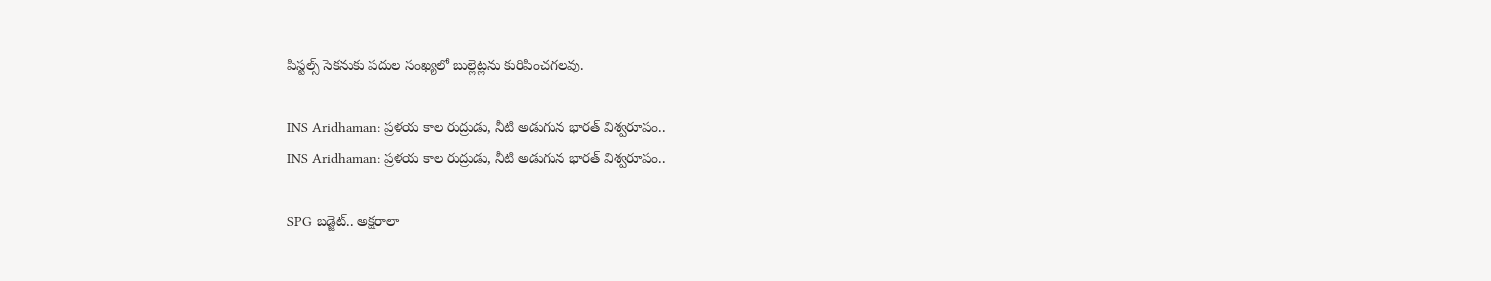పిస్టల్స్ సెకనుకు పదుల సంఖ్యలో బుల్లెట్లను కురిపించగలవు.

INS Aridhaman: ప్రళయ కాల రుద్రుడు, నీటి అడుగున భారత్ విశ్వరూపం..
INS Aridhaman: ప్రళయ కాల రుద్రుడు, నీటి అడుగున భారత్ విశ్వరూపం..

SPG బడ్జెట్.. అక్షరాలా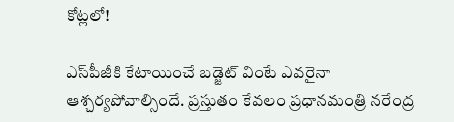కోట్లలో!

ఎస్‌పీజీకి కేటాయించే బడ్జెట్ వింటే ఎవరైనా ఆశ్చర్యపోవాల్సిందే. ప్రస్తుతం కేవలం ప్రధానమంత్రి నరేంద్ర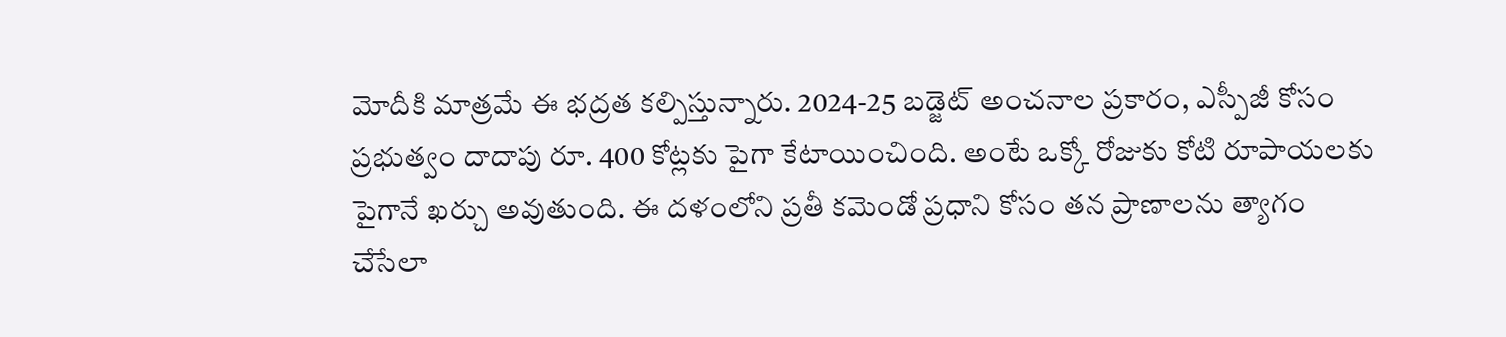మోదీకి మాత్రమే ఈ భద్రత కల్పిస్తున్నారు. 2024-25 బడ్జెట్ అంచనాల ప్రకారం, ఎస్పీజీ కోసం ప్రభుత్వం దాదాపు రూ. 400 కోట్లకు పైగా కేటాయించింది. అంటే ఒక్కో రోజుకు కోటి రూపాయలకు పైగానే ఖర్చు అవుతుంది. ఈ దళంలోని ప్రతీ కమెండో ప్రధాని కోసం తన ప్రాణాలను త్యాగం చేసేలా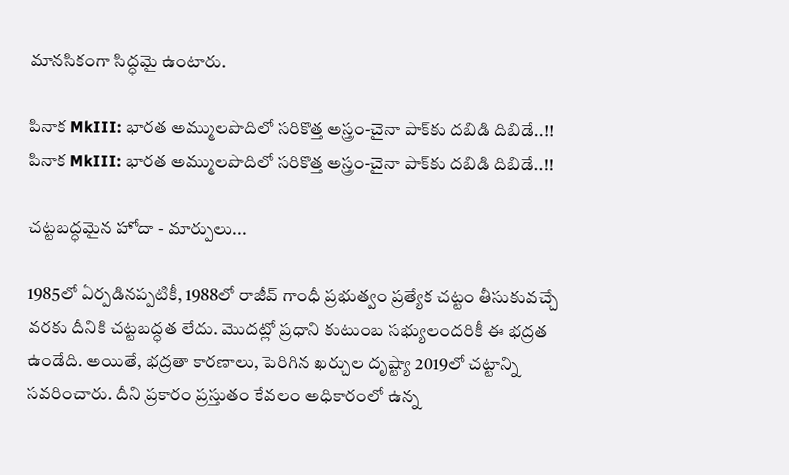మానసికంగా సిద్ధమై ఉంటారు.

పినాక MkIII: భారత అమ్ములపొదిలో సరికొత్త అస్త్రం-చైనా పాక్‌కు దబిడి దిబిడే..!!
పినాక MkIII: భారత అమ్ములపొదిలో సరికొత్త అస్త్రం-చైనా పాక్‌కు దబిడి దిబిడే..!!

చట్టబద్ధమైన హోదా - మార్పులు...

1985లో ఏర్పడినప్పటికీ, 1988లో రాజీవ్ గాంధీ ప్రభుత్వం ప్రత్యేక చట్టం తీసుకువచ్చే వరకు దీనికి చట్టబద్ధత లేదు. మొదట్లో ప్రధాని కుటుంబ సభ్యులందరికీ ఈ భద్రత ఉండేది. అయితే, భద్రతా కారణాలు, పెరిగిన ఖర్చుల దృష్ట్యా 2019లో చట్టాన్ని సవరించారు. దీని ప్రకారం ప్రస్తుతం కేవలం అధికారంలో ఉన్న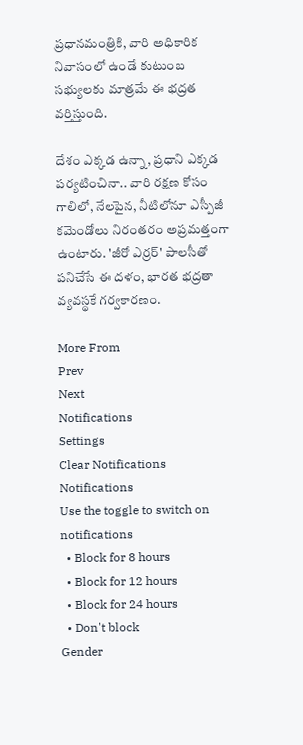ప్రధానమంత్రికి, వారి అధికారిక నివాసంలో ఉండే కుటుంబ సభ్యులకు మాత్రమే ఈ భద్రత వర్తిస్తుంది.

దేశం ఎక్కడ ఉన్నా, ప్రధాని ఎక్కడ పర్యటించినా.. వారి రక్షణ కోసం గాలిలో, నేలపైన, నీటిలోనూ ఎస్పీజీ కమెండోలు నిరంతరం అప్రమత్తంగా ఉంటారు. 'జీరో ఎర్రర్' పాలసీతో పనిచేసే ఈ దళం, భారత భద్రతా వ్యవస్థకే గర్వకారణం.

More From
Prev
Next
Notifications
Settings
Clear Notifications
Notifications
Use the toggle to switch on notifications
  • Block for 8 hours
  • Block for 12 hours
  • Block for 24 hours
  • Don't block
Gender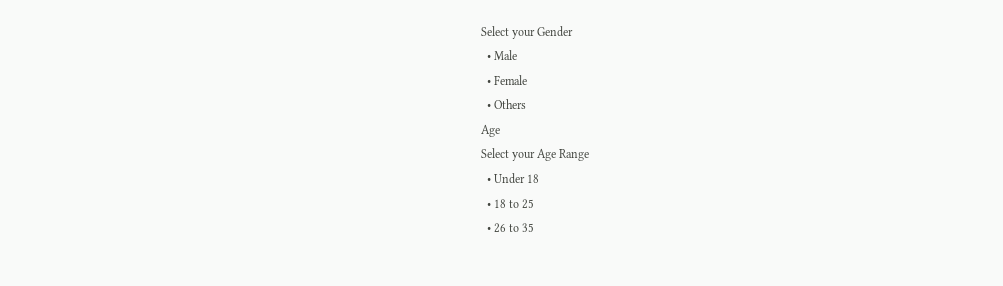Select your Gender
  • Male
  • Female
  • Others
Age
Select your Age Range
  • Under 18
  • 18 to 25
  • 26 to 35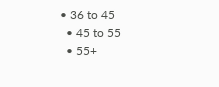• 36 to 45
  • 45 to 55
  • 55+